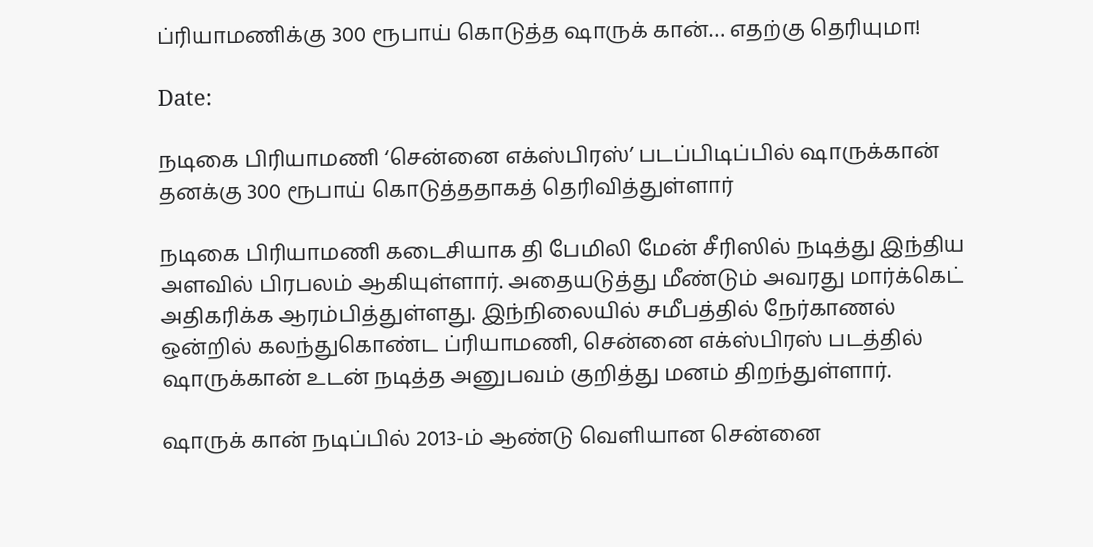ப்ரியாமணிக்கு 300 ரூபாய் கொடுத்த ஷாருக் கான்… எதற்கு தெரியுமா!

Date:

நடிகை பிரியாமணி ‘சென்னை எக்ஸ்பிரஸ்’ படப்பிடிப்பில் ஷாருக்கான் தனக்கு 300 ரூபாய் கொடுத்ததாகத் தெரிவித்துள்ளார்

நடிகை பிரியாமணி கடைசியாக தி பேமிலி மேன் சீரிஸில் நடித்து இந்திய அளவில் பிரபலம் ஆகியுள்ளார். அதையடுத்து மீண்டும் அவரது மார்க்கெட் அதிகரிக்க ஆரம்பித்துள்ளது. இந்நிலையில் சமீபத்தில் நேர்காணல் ஒன்றில் கலந்துகொண்ட ப்ரியாமணி, சென்னை எக்ஸ்பிரஸ் படத்தில் ஷாருக்கான் உடன் நடித்த அனுபவம் குறித்து மனம் திறந்துள்ளார்.

ஷாருக் கான் நடிப்பில் 2013-ம் ஆண்டு வெளியான சென்னை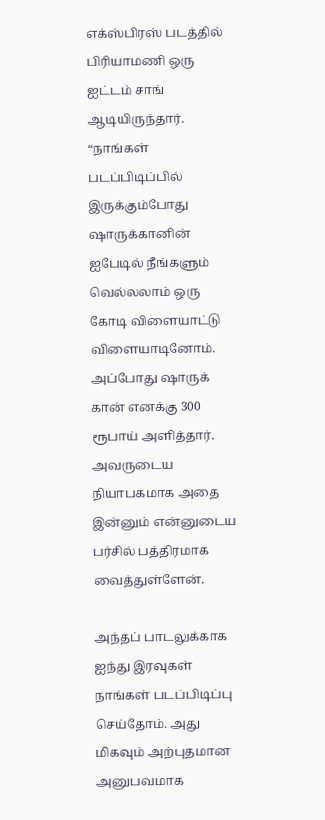எக்ஸ்பிரஸ் படத்தில் பிரியாமணி ஒரு ஐட்டம் சாங் ஆடியிருந்தார். “நாங்கள் படப்பிடிப்பில் இருக்கும்போது ஷாருக்கானின் ஐபேடில் நீங்களும் வெல்லலாம் ஒரு கோடி விளையாட்டு விளையாடினோம். அப்போது ஷாருக் கான் எனக்கு 300 ரூபாய் அளித்தார். அவருடைய நியாபகமாக அதை இன்னும் என்னுடைய பர்சில் பத்திரமாக வைத்துள்ளேன்.

அந்தப் பாடலுக்காக ஐந்து இரவுகள் நாங்கள் படப்பிடிப்பு செய்தோம். அது மிகவும் அற்புதமான அனுபவமாக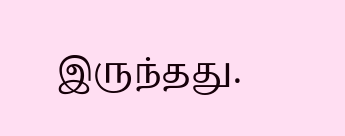இருந்தது.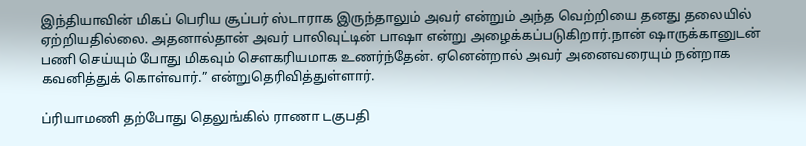இந்தியாவின் மிகப் பெரிய சூப்பர் ஸ்டாராக இருந்தாலும் அவர் என்றும் அந்த வெற்றியை தனது தலையில் ஏற்றியதில்லை. அதனால்தான் அவர் பாலிவுட்டின் பாஷா என்று அழைக்கப்படுகிறார்.நான் ஷாருக்கானுடன் பணி செய்யும் போது மிகவும் சௌகரியமாக உணர்ந்தேன். ஏனென்றால் அவர் அனைவரையும் நன்றாக கவனித்துக் கொள்வார்.” என்றுதெரிவித்துள்ளார்.

ப்ரியாமணி தற்போது தெலுங்கில் ராணா டகுபதி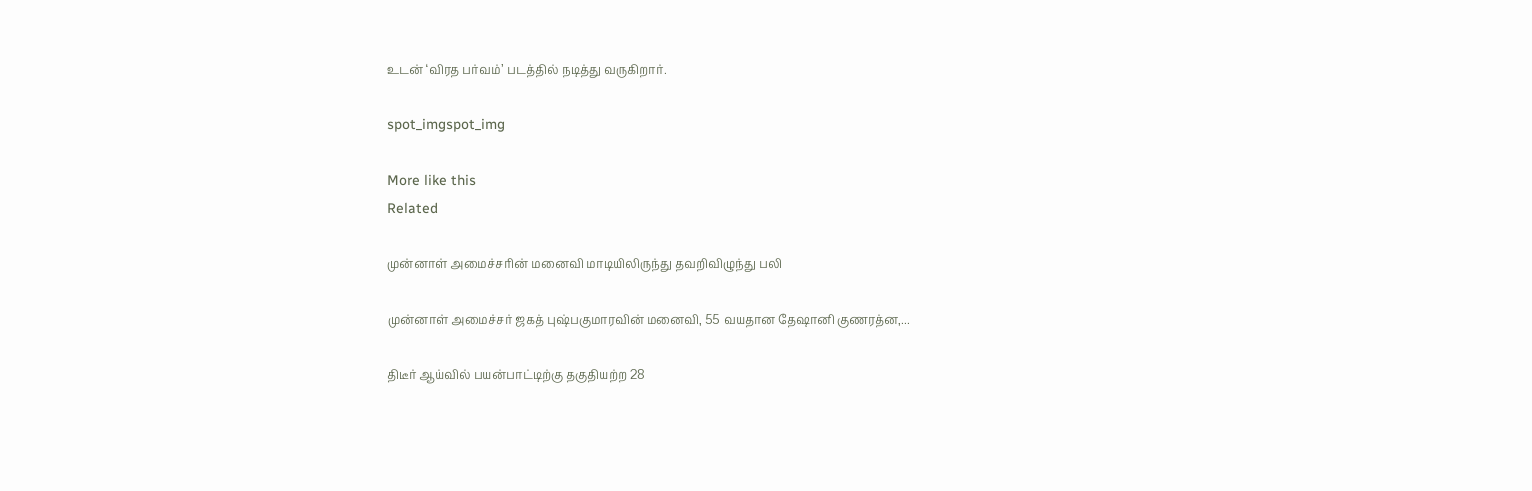உடன் ‘விரத பர்வம்’ படத்தில் நடித்து வருகிறார்.

spot_imgspot_img

More like this
Related

முன்னாள் அமைச்சரின் மனைவி மாடியிலிருந்து தவறிவிழுந்து பலி

முன்னாள் அமைச்சர் ஜகத் புஷ்பகுமாரவின் மனைவி, 55 வயதான தேஷானி குணரத்ன,...

திடீர் ஆய்வில் பயன்பாட்டிற்கு தகுதியற்ற 28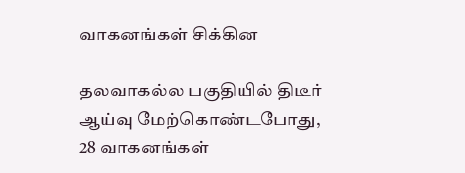வாகனங்கள் சிக்கின

தலவாகல்ல பகுதியில் திடீர் ஆய்வு மேற்கொண்டபோது, 28 வாகனங்கள்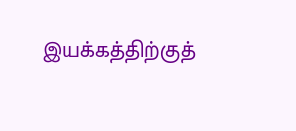இயக்கத்திற்குத்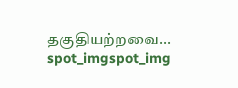தகுதியற்றவை...
spot_imgspot_img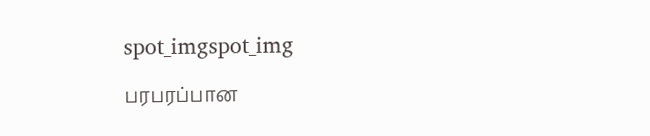spot_imgspot_img

பரபரப்பான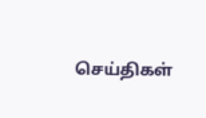செய்திகள்